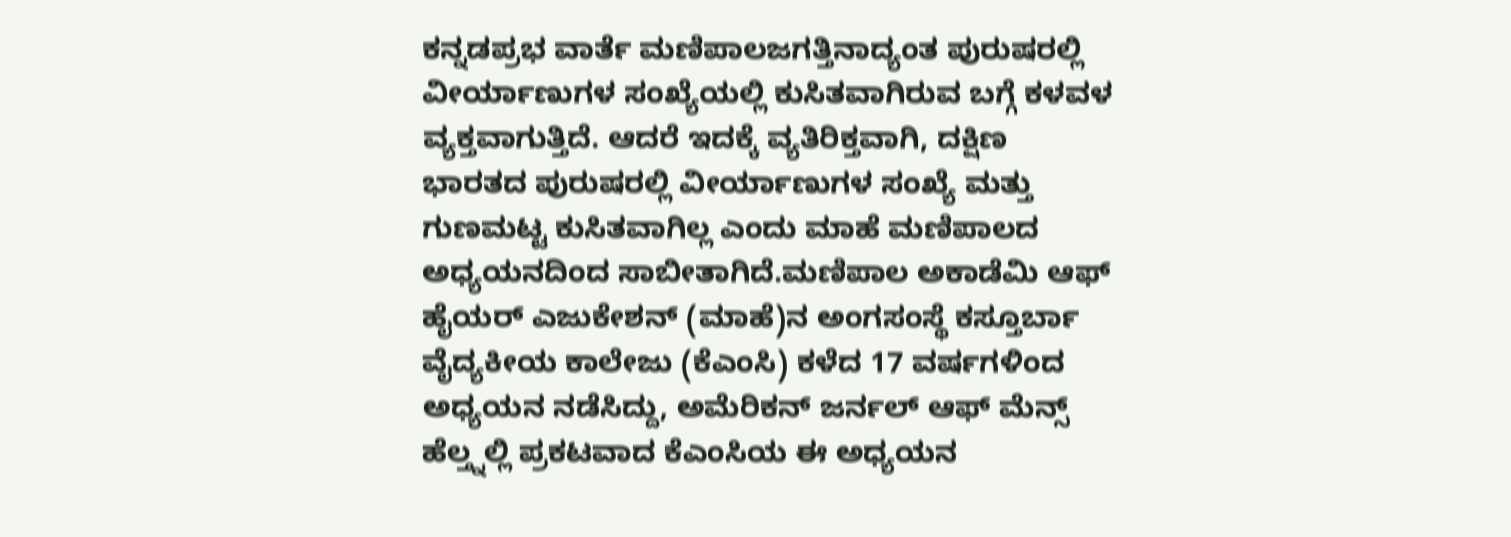ಕನ್ನಡಪ್ರಭ ವಾರ್ತೆ ಮಣಿಪಾಲಜಗತ್ತಿನಾದ್ಯಂತ ಪುರುಷರಲ್ಲಿ ವೀರ್ಯಾಣುಗಳ ಸಂಖ್ಯೆಯಲ್ಲಿ ಕುಸಿತವಾಗಿರುವ ಬಗ್ಗೆ ಕಳವಳ ವ್ಯಕ್ತವಾಗುತ್ತಿದೆ. ಆದರೆ ಇದಕ್ಕೆ ವ್ಯತಿರಿಕ್ತವಾಗಿ, ದಕ್ಷಿಣ ಭಾರತದ ಪುರುಷರಲ್ಲಿ ವೀರ್ಯಾಣುಗಳ ಸಂಖ್ಯೆ ಮತ್ತು ಗುಣಮಟ್ಟ ಕುಸಿತವಾಗಿಲ್ಲ ಎಂದು ಮಾಹೆ ಮಣಿಪಾಲದ ಅಧ್ಯಯನದಿಂದ ಸಾಬೀತಾಗಿದೆ.ಮಣಿಪಾಲ ಅಕಾಡೆಮಿ ಆಫ್ ಹೈಯರ್ ಎಜುಕೇಶನ್ (ಮಾಹೆ)ನ ಅಂಗಸಂಸ್ಥೆ ಕಸ್ತೂರ್ಬಾ ವೈದ್ಯಕೀಯ ಕಾಲೇಜು (ಕೆಎಂಸಿ) ಕಳೆದ 17 ವರ್ಷಗಳಿಂದ ಅಧ್ಯಯನ ನಡೆಸಿದ್ದು, ಅಮೆರಿಕನ್ ಜರ್ನಲ್ ಆಫ್ ಮೆನ್ಸ್ ಹೆಲ್ತ್ನಲ್ಲಿ ಪ್ರಕಟವಾದ ಕೆಎಂಸಿಯ ಈ ಅಧ್ಯಯನ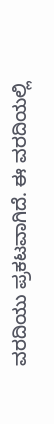ವರದಿಯು ಪ್ರಕಟವಾಗಿದೆ. ಈ ವರದಿಯಲ್ಲಿ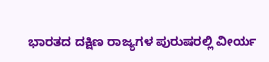ಭಾರತದ ದಕ್ಷಿಣ ರಾಜ್ಯಗಳ ಪುರುಷರಲ್ಲಿ ವೀರ್ಯ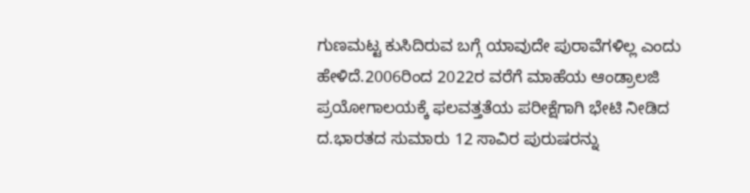ಗುಣಮಟ್ಟ ಕುಸಿದಿರುವ ಬಗ್ಗೆ ಯಾವುದೇ ಪುರಾವೆಗಳಿಲ್ಲ ಎಂದು ಹೇಳಿದೆ.2006ರಿಂದ 2022ರ ವರೆಗೆ ಮಾಹೆಯ ಆಂಡ್ರಾಲಜಿ ಪ್ರಯೋಗಾಲಯಕ್ಕೆ ಫಲವತ್ತತೆಯ ಪರೀಕ್ಷೆಗಾಗಿ ಭೇಟಿ ನೀಡಿದ ದ.ಭಾರತದ ಸುಮಾರು 12 ಸಾವಿರ ಪುರುಷರನ್ನು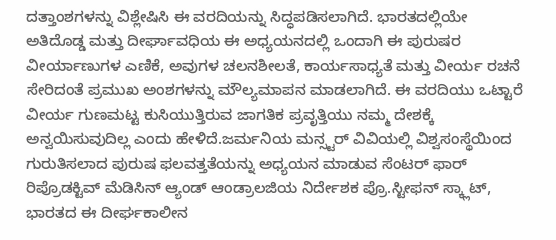ದತ್ತಾಂಶಗಳನ್ನು ವಿಶ್ಲೇಷಿಸಿ ಈ ವರದಿಯನ್ನು ಸಿದ್ಧಪಡಿಸಲಾಗಿದೆ. ಭಾರತದಲ್ಲಿಯೇ ಅತಿದೊಡ್ಡ ಮತ್ತು ದೀರ್ಘಾವಧಿಯ ಈ ಅಧ್ಯಯನದಲ್ಲಿ ಒಂದಾಗಿ ಈ ಪುರುಷರ ವೀರ್ಯಾಣುಗಳ ಎಣಿಕೆ, ಅವುಗಳ ಚಲನಶೀಲತೆ, ಕಾರ್ಯಸಾಧ್ಯತೆ ಮತ್ತು ವೀರ್ಯ ರಚನೆ ಸೇರಿದಂತೆ ಪ್ರಮುಖ ಅಂಶಗಳನ್ನು ಮೌಲ್ಯಮಾಪನ ಮಾಡಲಾಗಿದೆ. ಈ ವರದಿಯು ಒಟ್ಟಾರೆ ವೀರ್ಯ ಗುಣಮಟ್ಟ ಕುಸಿಯುತ್ತಿರುವ ಜಾಗತಿಕ ಪ್ರವೃತ್ತಿಯು ನಮ್ಮ ದೇಶಕ್ಕೆ ಅನ್ವಯಿಸುವುದಿಲ್ಲ ಎಂದು ಹೇಳಿದೆ.ಜರ್ಮನಿಯ ಮನ್ಸ್ಟರ್ ವಿವಿಯಲ್ಲಿ ವಿಶ್ವಸಂಸ್ಥೆಯಿಂದ ಗುರುತಿಸಲಾದ ಪುರುಷ ಫಲವತ್ತತೆಯನ್ನು ಅಧ್ಯಯನ ಮಾಡುವ ಸೆಂಟರ್ ಫಾರ್ ರಿಪ್ರೊಡಕ್ಟಿವ್ ಮೆಡಿಸಿನ್ ಆ್ಯಂಡ್ ಆಂಡ್ರಾಲಜಿಯ ನಿರ್ದೇಶಕ ಪ್ರೊ.ಸ್ಟೀಫನ್ ಸ್ಕ್ಲಾಟ್, ಭಾರತದ ಈ ದೀರ್ಘಕಾಲೀನ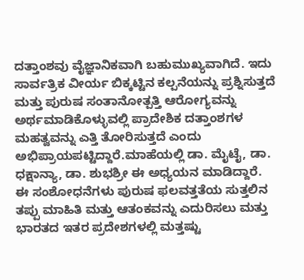ದತ್ತಾಂಶವು ವೈಜ್ಞಾನಿಕವಾಗಿ ಬಹುಮುಖ್ಯವಾಗಿದೆ. ಇದು ಸಾರ್ವತ್ರಿಕ ವೀರ್ಯ ಬಿಕ್ಕಟ್ಟಿನ ಕಲ್ಪನೆಯನ್ನು ಪ್ರಶ್ನಿಸುತ್ತದೆ ಮತ್ತು ಪುರುಷ ಸಂತಾನೋತ್ಪತ್ತಿ ಆರೋಗ್ಯವನ್ನು ಅರ್ಥಮಾಡಿಕೊಳ್ಳುವಲ್ಲಿ ಪ್ರಾದೇಶಿಕ ದತ್ತಾಂಶಗಳ ಮಹತ್ವವನ್ನು ಎತ್ತಿ ತೋರಿಸುತ್ತದೆ ಎಂದು ಅಭಿಪ್ರಾಯಪಟ್ಟಿದ್ದಾರೆ.ಮಾಹೆಯಲ್ಲಿ ಡಾ. ಮೈಟೈ, ಡಾ. ಧಕ್ಷಾನ್ಯಾ, ಡಾ. ಶುಭಶ್ರೀ ಈ ಅಧ್ಯಯನ ಮಾಡಿದ್ದಾರೆ. ಈ ಸಂಶೋಧನೆಗಳು ಪುರುಷ ಫಲವತ್ತತೆಯ ಸುತ್ತಲಿನ ತಪ್ಪು ಮಾಹಿತಿ ಮತ್ತು ಆತಂಕವನ್ನು ಎದುರಿಸಲು ಮತ್ತು ಭಾರತದ ಇತರ ಪ್ರದೇಶಗಳಲ್ಲಿ ಮತ್ತಷ್ಟು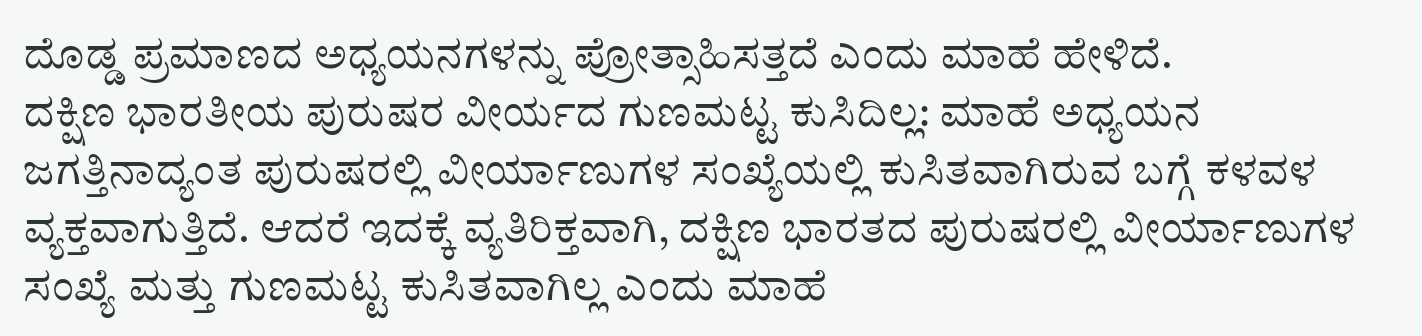ದೊಡ್ಡ ಪ್ರಮಾಣದ ಅಧ್ಯಯನಗಳನ್ನು ಪ್ರೋತ್ಸಾಹಿಸತ್ತದೆ ಎಂದು ಮಾಹೆ ಹೇಳಿದೆ.
ದಕ್ಷಿಣ ಭಾರತೀಯ ಪುರುಷರ ವೀರ್ಯದ ಗುಣಮಟ್ಟ ಕುಸಿದಿಲ್ಲ: ಮಾಹೆ ಅಧ್ಯಯನ
ಜಗತ್ತಿನಾದ್ಯಂತ ಪುರುಷರಲ್ಲಿ ವೀರ್ಯಾಣುಗಳ ಸಂಖ್ಯೆಯಲ್ಲಿ ಕುಸಿತವಾಗಿರುವ ಬಗ್ಗೆ ಕಳವಳ ವ್ಯಕ್ತವಾಗುತ್ತಿದೆ. ಆದರೆ ಇದಕ್ಕೆ ವ್ಯತಿರಿಕ್ತವಾಗಿ, ದಕ್ಷಿಣ ಭಾರತದ ಪುರುಷರಲ್ಲಿ ವೀರ್ಯಾಣುಗಳ ಸಂಖ್ಯೆ ಮತ್ತು ಗುಣಮಟ್ಟ ಕುಸಿತವಾಗಿಲ್ಲ ಎಂದು ಮಾಹೆ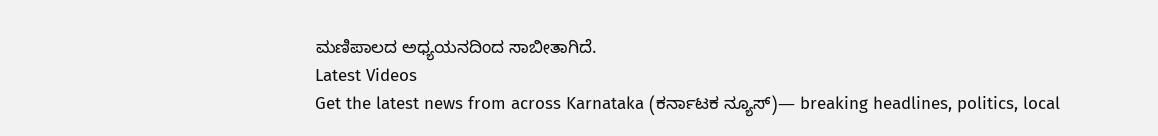ಮಣಿಪಾಲದ ಅಧ್ಯಯನದಿಂದ ಸಾಬೀತಾಗಿದೆ.
Latest Videos
Get the latest news from across Karnataka (ಕರ್ನಾಟಕ ನ್ಯೂಸ್)— breaking headlines, politics, local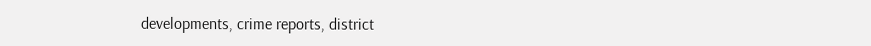developments, crime reports, district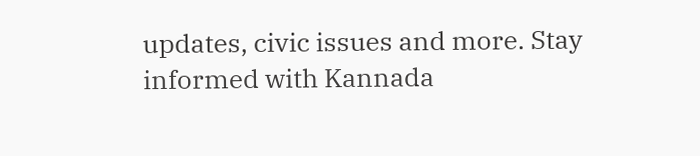updates, civic issues and more. Stay informed with Kannada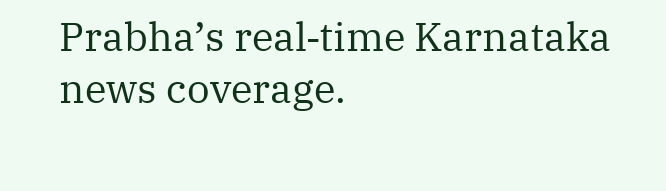Prabha’s real‑time Karnataka news coverage.